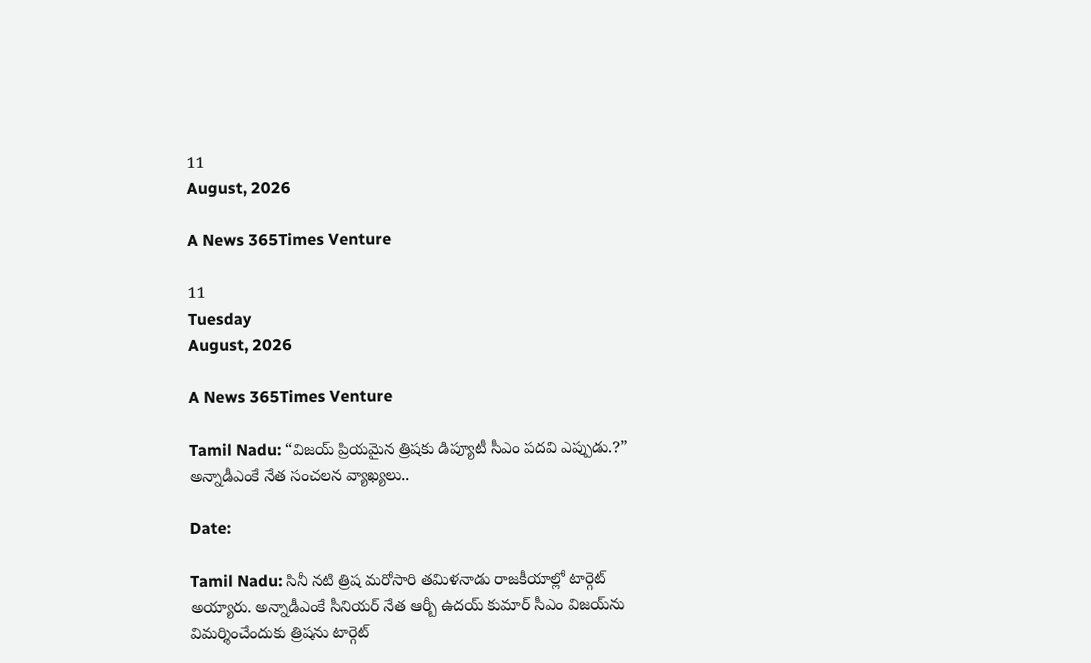11
August, 2026

A News 365Times Venture

11
Tuesday
August, 2026

A News 365Times Venture

Tamil Nadu: “విజయ్ ప్రియమైన త్రిషకు డిప్యూటీ సీఎం పదవి ఎప్పుడు.?” అన్నాడీఎంకే నేత సంచలన వ్యాఖ్యలు..

Date:

Tamil Nadu: సినీ నటి త్రిష మరోసారి తమిళనాడు రాజకీయాల్లో టార్గెట్ అయ్యారు. అన్నాడీఎంకే సీనియర్ నేత ఆర్బీ ఉదయ్ కుమార్ సీఎం విజయ్‌ను విమర్శించేందుకు త్రిషను టార్గెట్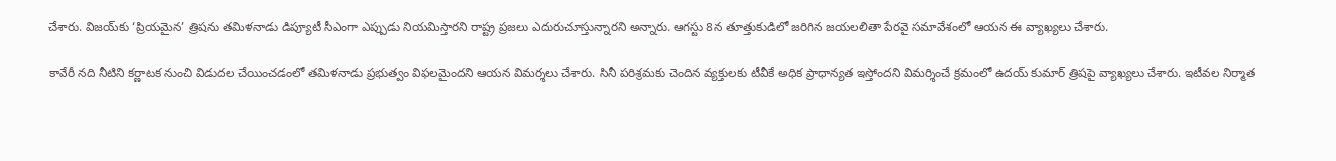చేశారు. విజయ్‌కు ‘ప్రియమైన’ త్రిషను తమిళనాడు డిప్యూటీ సీఎంగా ఎప్పుడు నియమిస్తారని రాష్ట్ర ప్రజలు ఎదురుచూస్తున్నారని అన్నారు. ఆగస్టు 8న తూత్తుకుడిలో జరిగిన జయలలితా పేరవై సమావేశంలో ఆయన ఈ వ్యాఖ్యలు చేశారు.

కావేరీ నది నీటిని కర్ణాటక నుంచి విడుదల చేయించడంలో తమిళనాడు ప్రభుత్వం విఫలమైందని ఆయన విమర్శలు చేశారు. సినీ పరిశ్రమకు చెందిన వ్యక్తులకు టీవీకే అధిక ప్రాధాన్యత ఇస్తోందని విమర్శించే క్రమంలో ఉదయ్ కుమార్ త్రిషపై వ్యాఖ్యలు చేశారు. ఇటీవల నిర్మాత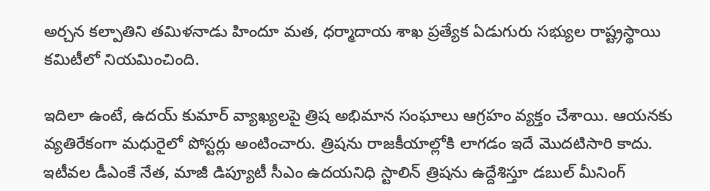అర్చన కల్పాతిని తమిళనాడు హిందూ మత, ధర్మాదాయ శాఖ ప్రత్యేక ఏడుగురు సభ్యుల రాష్ట్రస్థాయి కమిటీలో నియమించింది.

ఇదిలా ఉంటే, ఉదయ్ కుమార్ వ్యాఖ్యలపై త్రిష అభిమాన సంఘాలు ఆగ్రహం వ్యక్తం చేశాయి. ఆయనకు వ్యతిరేకంగా మధురైలో పోస్టర్లు అంటించారు. త్రిషను రాజకీయాల్లోకి లాగడం ఇదే మొదటిసారి కాదు. ఇటీవల డీఎంకే నేత, మాజీ డిప్యూటీ సీఎం ఉదయనిధి స్టాలిన్ త్రిషను ఉద్దేశిస్తూ డబుల్ మీనింగ్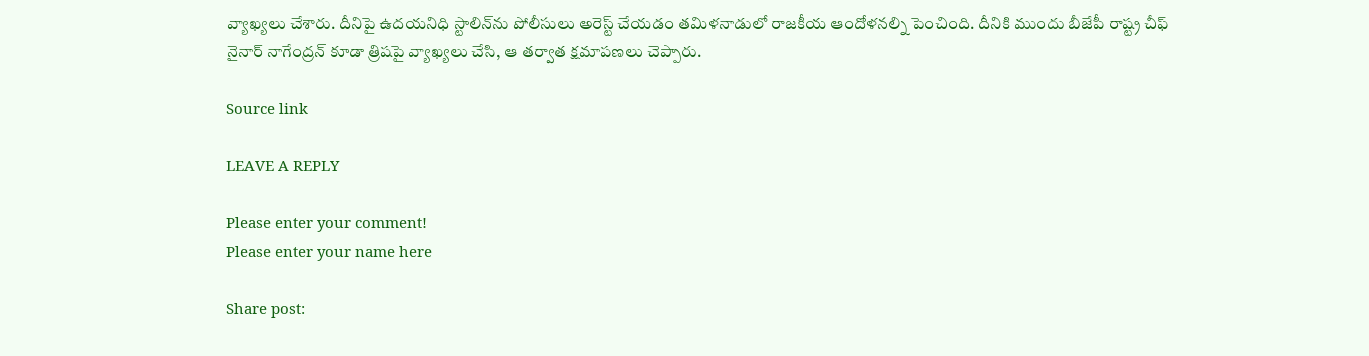వ్యాఖ్యలు చేశారు. దీనిపై ఉదయనిధి స్టాలిన్‌ను పోలీసులు అరెస్ట్ చేయడం తమిళనాడులో రాజకీయ ఆందోళనల్ని పెంచింది. దీనికి ముందు బీజేపీ రాష్ట్ర చీఫ్ నైనార్ నాగేంద్రన్ కూడా త్రిషపై వ్యాఖ్యలు చేసి, ఆ తర్వాత క్షమాపణలు చెప్పారు.

Source link

LEAVE A REPLY

Please enter your comment!
Please enter your name here

Share post: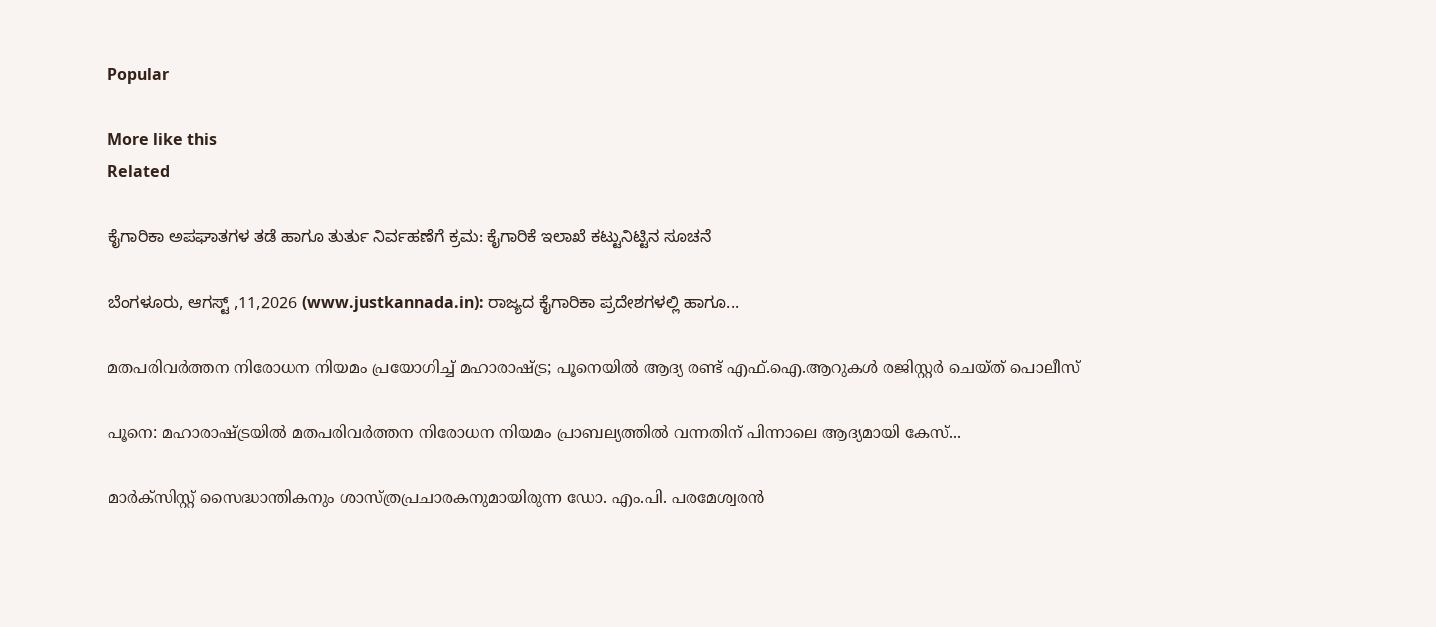Popular

More like this
Related

ಕೈಗಾರಿಕಾ ಅಪಘಾತಗಳ ತಡೆ ಹಾಗೂ ತುರ್ತು ನಿರ್ವಹಣೆಗೆ ಕ್ರಮ: ಕೈಗಾರಿಕೆ ಇಲಾಖೆ ಕಟ್ಟುನಿಟ್ಟಿನ ಸೂಚನೆ

ಬೆಂಗಳೂರು, ಆಗಸ್ಟ್ ,11,2026 (www.justkannada.in): ರಾಜ್ಯದ ಕೈಗಾರಿಕಾ ಪ್ರದೇಶಗಳಲ್ಲಿ ಹಾಗೂ...

മതപരിവര്‍ത്തന നിരോധന നിയമം പ്രയോഗിച്ച് മഹാരാഷ്ട്ര; പൂനെയില്‍ ആദ്യ രണ്ട് എഫ്.ഐ.ആറുകള്‍ രജിസ്റ്റര്‍ ചെയ്ത് പൊലീസ്

പൂനെ: മഹാരാഷ്ട്രയില്‍ മതപരിവര്‍ത്തന നിരോധന നിയമം പ്രാബല്യത്തില്‍ വന്നതിന് പിന്നാലെ ആദ്യമായി കേസ്...

മാര്‍ക്‌സിസ്റ്റ് സൈദ്ധാന്തികനും ശാസ്ത്രപ്രചാരകനുമായിരുന്ന ഡോ. എം.പി. പരമേശ്വരന്‍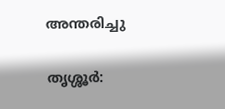അന്തരിച്ചു

തൃശ്ശൂര്‍: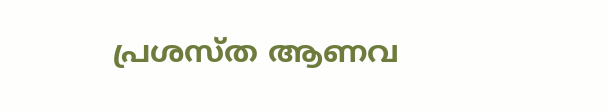പ്രശസ്ത ആണവ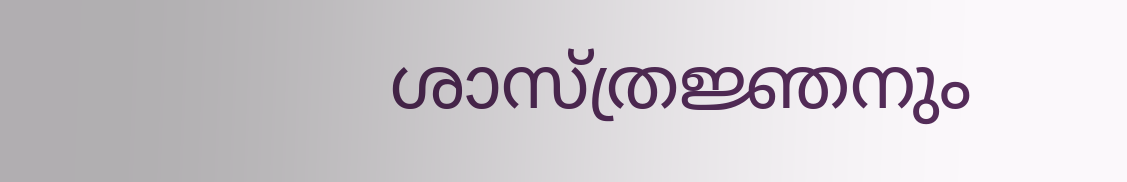ശാസ്ത്രജ്ഞനും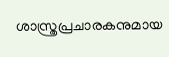ശാസ്ത്രപ്രചാരകനുമായ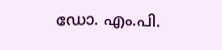ഡോ. എം.പി.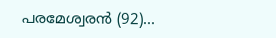പരമേശ്വരന്‍ (92)...